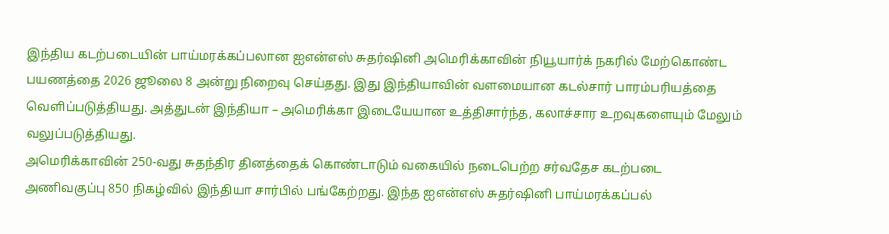இந்திய கடற்படையின் பாய்மரக்கப்பலான ஐஎன்எஸ் சுதர்ஷினி அமெரிக்காவின் நியூயார்க் நகரில் மேற்கொண்ட பயணத்தை 2026 ஜூலை 8 அன்று நிறைவு செய்தது. இது இந்தியாவின் வளமையான கடல்சார் பாரம்பரியத்தை வெளிப்படுத்தியது. அத்துடன் இந்தியா – அமெரிக்கா இடையேயான உத்திசார்ந்த, கலாச்சார உறவுகளையும் மேலும் வலுப்படுத்தியது.
அமெரிக்காவின் 250-வது சுதந்திர தினத்தைக் கொண்டாடும் வகையில் நடைபெற்ற சர்வதேச கடற்படை அணிவகுப்பு 850 நிகழ்வில் இந்தியா சார்பில் பங்கேற்றது. இந்த ஐஎன்எஸ் சுதர்ஷினி பாய்மரக்கப்பல்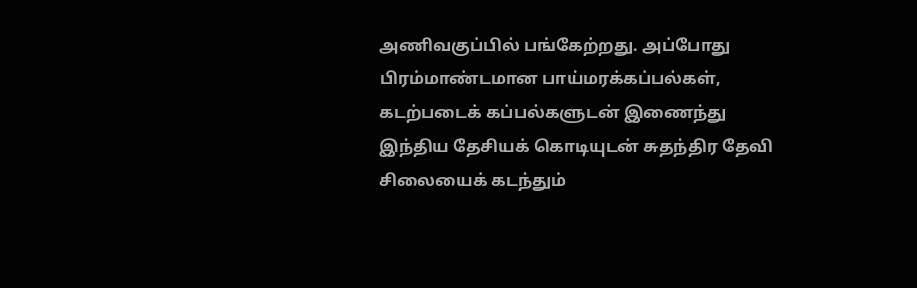அணிவகுப்பில் பங்கேற்றது. அப்போது பிரம்மாண்டமான பாய்மரக்கப்பல்கள், கடற்படைக் கப்பல்களுடன் இணைந்து இந்திய தேசியக் கொடியுடன் சுதந்திர தேவி சிலையைக் கடந்தும்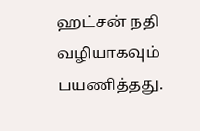ஹட்சன் நதி வழியாகவும் பயணித்தது.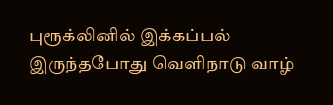புரூக்லினில் இக்கப்பல் இருந்தபோது வெளிநாடு வாழ்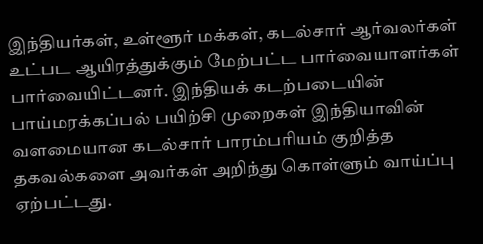இந்தியர்கள், உள்ளூர் மக்கள், கடல்சார் ஆர்வலர்கள் உட்பட ஆயிரத்துக்கும் மேற்பட்ட பார்வையாளர்கள் பார்வையிட்டனர். இந்தியக் கடற்படையின் பாய்மரக்கப்பல் பயிற்சி முறைகள் இந்தியாவின் வளமையான கடல்சார் பாரம்பரியம் குறித்த தகவல்களை அவர்கள் அறிந்து கொள்ளும் வாய்ப்பு ஏற்பட்டது.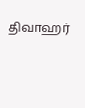திவாஹர்